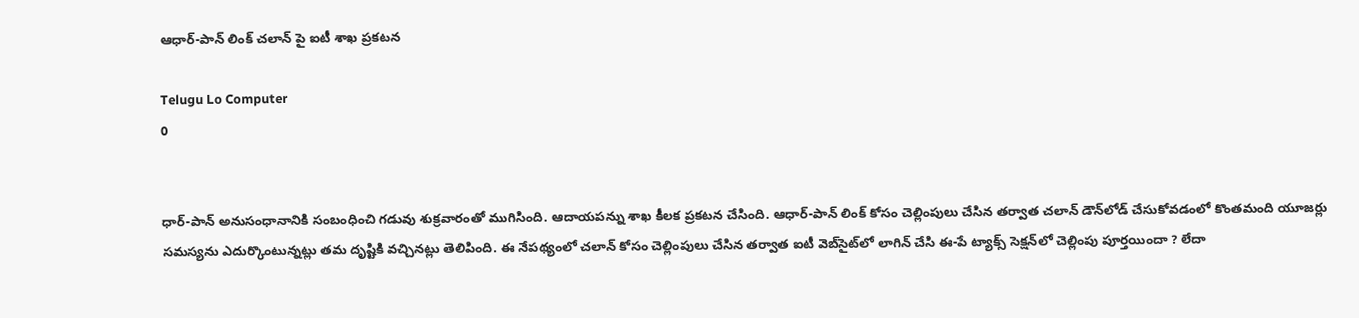ఆధార్‌-పాన్‌ లింక్‌ చలాన్‌ పై ఐటీ శాఖ ప్రకటన

Telugu Lo Computer
0


ధార్‌-పాన్‌ అనుసంధానానికి సంబంధించి గడువు శుక్రవారంతో ముగిసింది. ఆదాయపన్ను శాఖ కీలక ప్రకటన చేసింది. ఆధార్‌-పాన్‌ లింక్‌ కోసం చెల్లింపులు చేసిన తర్వాత చలాన్‌ డౌన్‌లోడ్‌ చేసుకోవడంలో కొంతమంది యూజర్లు సమస్యను ఎదుర్కొంటున్నట్లు తమ దృష్టికి వచ్చినట్లు తెలిపింది. ఈ నేపథ్యంలో చలాన్‌ కోసం చెల్లింపులు చేసిన తర్వాత ఐటీ వెబ్‌సైట్‌లో లాగిన్‌ చేసి ఈ-పే ట్యాక్స్‌ సెక్షన్‌లో చెల్లింపు పూర్తయిందా ? లేదా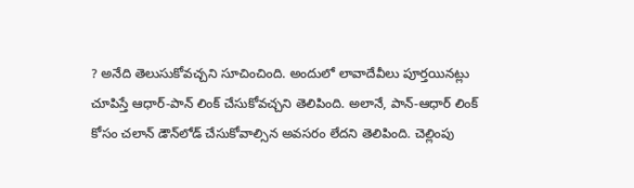? అనేది తెలుసుకోవచ్చని సూచించింది. అందులో లావాదేవీలు పూర్తయినట్లు చూపిస్తే ఆధార్‌-పాన్‌ లింక్‌ చేసుకోవచ్చని తెలిపింది. అలానే, పాన్‌-ఆధార్‌ లింక్‌ కోసం చలాన్‌ డౌన్‌లోడ్ చేసుకోవాల్సిన అవసరం లేదని తెలిపింది. చెల్లింపు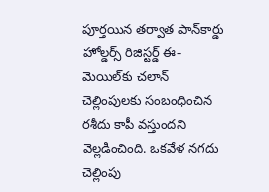పూర్తయిన తర్వాత పాన్‌కార్డు హోల్డర్స్ రిజిస్టర్డ్‌ ఈ-మెయిల్‌కు చలాన్‌ చెల్లింపులకు సంబంధించిన రశీదు కాపీ వస్తుందని వెల్లడించింది. ఒకవేళ నగదు చెల్లింపు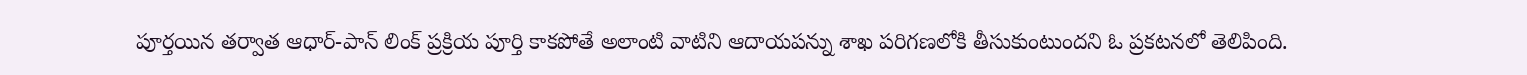పూర్తయిన తర్వాత ఆధార్‌-పాన్‌ లింక్‌ ప్రక్రియ పూర్తి కాకపోతే అలాంటి వాటిని ఆదాయపన్ను శాఖ పరిగణలోకి తీసుకుంటుందని ఓ ప్రకటనలో తెలిపింది.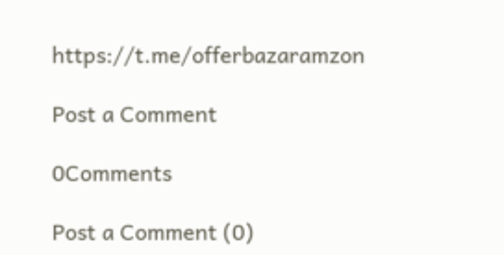https://t.me/offerbazaramzon

Post a Comment

0Comments

Post a Comment (0)